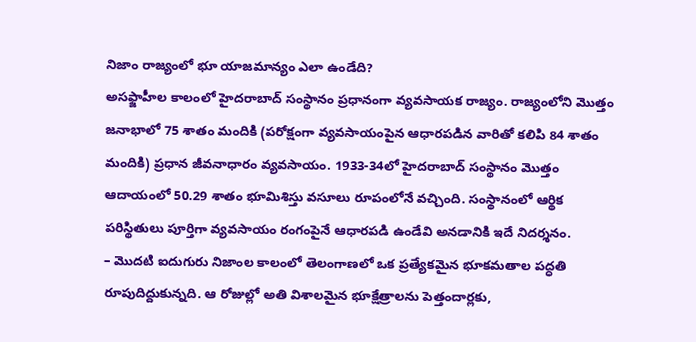నిజాం రాజ్యంలో భూ యాజమాన్యం ఎలా ఉండేది?
అసఫ్జాహీల కాలంలో హైదరాబాద్ సంస్థానం ప్రధానంగా వ్యవసాయక రాజ్యం. రాజ్యంలోని మొత్తం జనాభాలో 75 శాతం మందికి (పరోక్షంగా వ్యవసాయంపైన ఆధారపడిన వారితో కలిపి 84 శాతం మందికి) ప్రధాన జీవనాధారం వ్యవసాయం. 1933-34లో హైదరాబాద్ సంస్థానం మొత్తం ఆదాయంలో 50.29 శాతం భూమిశిస్తు వసూలు రూపంలోనే వచ్చింది. సంస్థానంలో ఆర్థిక పరిస్థితులు పూర్తిగా వ్యవసాయం రంగంపైనే ఆధారపడి ఉండేవి అనడానికి ఇదే నిదర్శనం.
– మొదటి ఐదుగురు నిజాంల కాలంలో తెలంగాణలో ఒక ప్రత్యేకమైన భూకమతాల పద్ధతి రూపుదిద్దుకున్నది. ఆ రోజుల్లో అతి విశాలమైన భూక్షేత్రాలను పెత్తందార్లకు,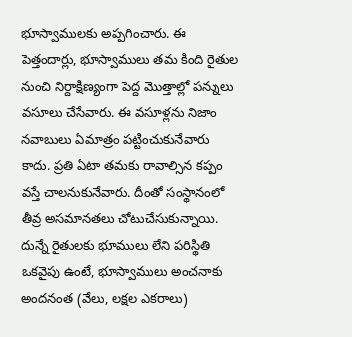భూస్వాములకు అప్పగించారు. ఈ పెత్తందార్లు, భూస్వాములు తమ కింది రైతుల నుంచి నిర్దాక్షిణ్యంగా పెద్ద మొత్తాల్లో పన్నులు వసూలు చేసేవారు. ఈ వసూళ్లను నిజాం నవాబులు ఏమాత్రం పట్టించుకునేవారు కాదు. ప్రతి ఏటా తమకు రావాల్సిన కప్పం వస్తే చాలనుకునేవారు. దీంతో సంస్థానంలో తీవ్ర అసమానతలు చోటుచేసుకున్నాయి. దున్నే రైతులకు భూములు లేని పరిస్థితి ఒకవైపు ఉంటే, భూస్వాములు అంచనాకు అందనంత (వేలు, లక్షల ఎకరాలు)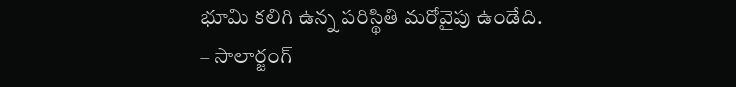భూమి కలిగి ఉన్న పరిస్థితి మరోవైపు ఉండేది.
– సాలార్జంగ్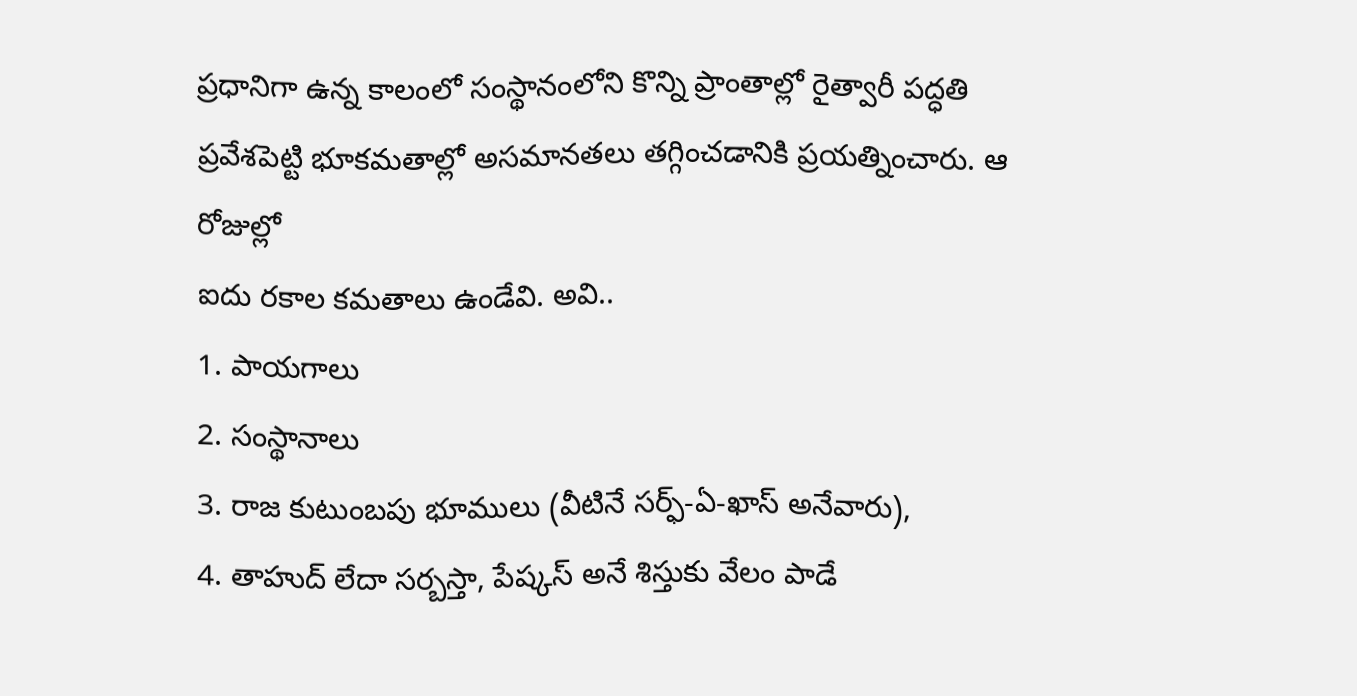ప్రధానిగా ఉన్న కాలంలో సంస్థానంలోని కొన్ని ప్రాంతాల్లో రైత్వారీ పద్ధతి ప్రవేశపెట్టి భూకమతాల్లో అసమానతలు తగ్గించడానికి ప్రయత్నించారు. ఆ రోజుల్లో
ఐదు రకాల కమతాలు ఉండేవి. అవి..
1. పాయగాలు
2. సంస్థానాలు
3. రాజ కుటుంబపు భూములు (వీటినే సర్ఫ్-ఏ-ఖాస్ అనేవారు),
4. తాహుద్ లేదా సర్బస్తా, పేష్కస్ అనే శిస్తుకు వేలం పాడే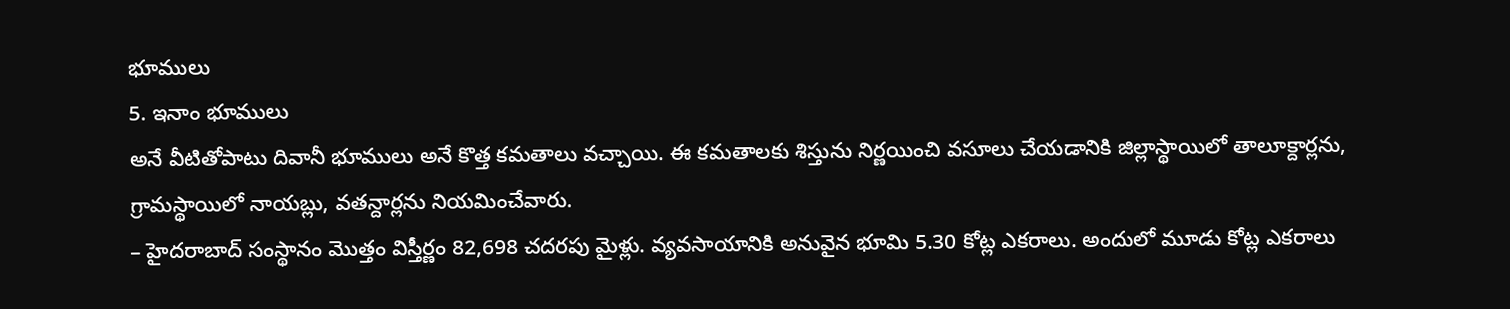భూములు
5. ఇనాం భూములు
అనే వీటితోపాటు దివానీ భూములు అనే కొత్త కమతాలు వచ్చాయి. ఈ కమతాలకు శిస్తును నిర్ణయించి వసూలు చేయడానికి జిల్లాస్థాయిలో తాలూక్దార్లను, గ్రామస్థాయిలో నాయబ్లు, వతన్దార్లను నియమించేవారు.
– హైదరాబాద్ సంస్థానం మొత్తం విస్తీర్ణం 82,698 చదరపు మైళ్లు. వ్యవసాయానికి అనువైన భూమి 5.30 కోట్ల ఎకరాలు. అందులో మూడు కోట్ల ఎకరాలు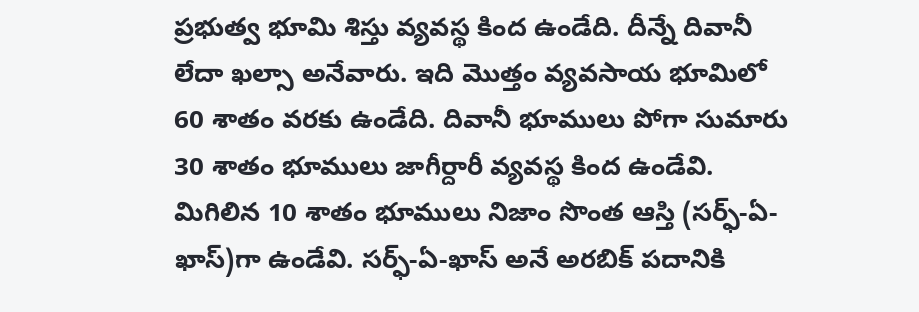ప్రభుత్వ భూమి శిస్తు వ్యవస్థ కింద ఉండేది. దీన్నే దివానీ లేదా ఖల్సా అనేవారు. ఇది మొత్తం వ్యవసాయ భూమిలో 60 శాతం వరకు ఉండేది. దివానీ భూములు పోగా సుమారు 30 శాతం భూములు జాగీర్దారీ వ్యవస్థ కింద ఉండేవి. మిగిలిన 10 శాతం భూములు నిజాం సొంత ఆస్తి (సర్ఫ్-ఏ-ఖాస్)గా ఉండేవి. సర్ఫ్-ఏ-ఖాస్ అనే అరబిక్ పదానికి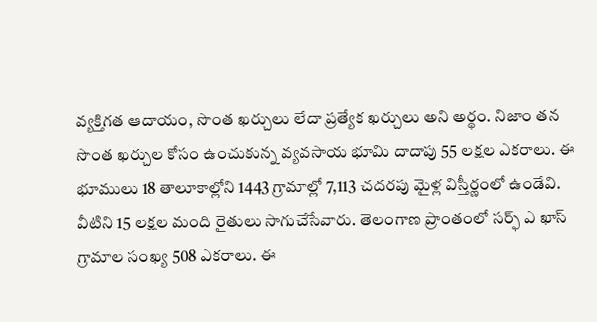వ్యక్తిగత ఆదాయం, సొంత ఖర్చులు లేదా ప్రత్యేక ఖర్చులు అని అర్థం. నిజాం తన సొంత ఖర్చుల కోసం ఉంచుకున్న వ్యవసాయ భూమి దాదాపు 55 లక్షల ఎకరాలు. ఈ భూములు 18 తాలూకాల్లోని 1443 గ్రామాల్లో 7,113 చదరపు మైళ్ల విస్తీర్ణంలో ఉండేవి. వీటిని 15 లక్షల మంది రైతులు సాగుచేసేవారు. తెలంగాణ ప్రాంతంలో సర్ఫ్ ఎ ఖాస్ గ్రామాల సంఖ్య 508 ఎకరాలు. ఈ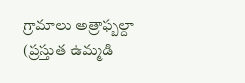గ్రామాలు అత్రాఫ్బల్దా (ప్రస్తుత ఉమ్మడి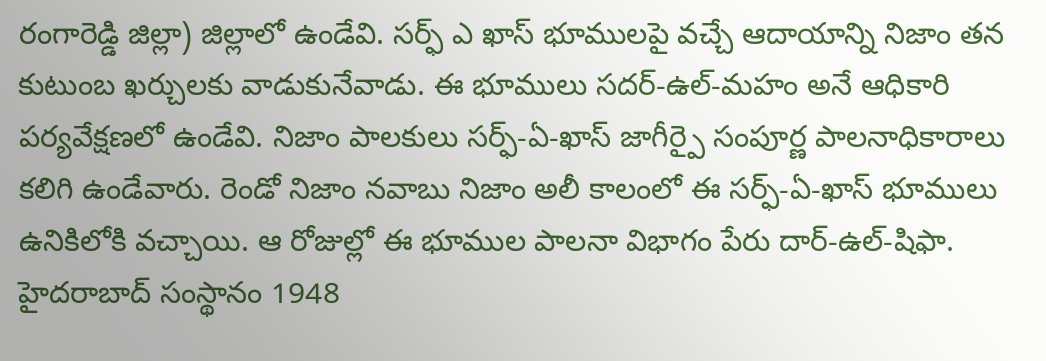రంగారెడ్డి జిల్లా) జిల్లాలో ఉండేవి. సర్ఫ్ ఎ ఖాస్ భూములపై వచ్చే ఆదాయాన్ని నిజాం తన కుటుంబ ఖర్చులకు వాడుకునేవాడు. ఈ భూములు సదర్-ఉల్-మహం అనే ఆధికారి పర్యవేక్షణలో ఉండేవి. నిజాం పాలకులు సర్ఫ్-ఏ-ఖాస్ జాగీర్పై సంపూర్ణ పాలనాధికారాలు కలిగి ఉండేవారు. రెండో నిజాం నవాబు నిజాం అలీ కాలంలో ఈ సర్ఫ్-ఏ-ఖాస్ భూములు ఉనికిలోకి వచ్చాయి. ఆ రోజుల్లో ఈ భూముల పాలనా విభాగం పేరు దార్-ఉల్-షిఫా. హైదరాబాద్ సంస్థానం 1948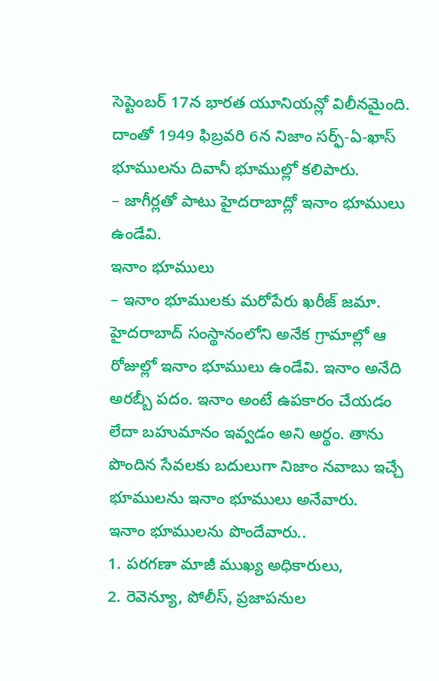సెప్టెంబర్ 17న భారత యూనియన్లో విలీనమైంది. దాంతో 1949 ఫిబ్రవరి 6న నిజాం సర్ఫ్-ఏ-ఖాస్ భూములను దివానీ భూముల్లో కలిపారు.
– జాగీర్లతో పాటు హైదరాబాద్లో ఇనాం భూములు ఉండేవి.
ఇనాం భూములు
– ఇనాం భూములకు మరోపేరు ఖరీజ్ జమా. హైదరాబాద్ సంస్థానంలోని అనేక గ్రామాల్లో ఆ రోజుల్లో ఇనాం భూములు ఉండేవి. ఇనాం అనేది అరబ్బీ పదం. ఇనాం అంటే ఉపకారం చేయడం లేదా బహుమానం ఇవ్వడం అని అర్థం. తాను పొందిన సేవలకు బదులుగా నిజాం నవాబు ఇచ్చే భూములను ఇనాం భూములు అనేవారు.
ఇనాం భూములను పొందేవారు..
1. పరగణా మాజీ ముఖ్య అధికారులు,
2. రెవెన్యూ, పోలీస్, ప్రజాపనుల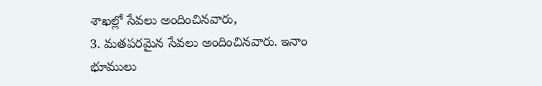శాఖల్లో సేవలు అందించినవారు,
3. మతపరమైన సేవలు అందించినవారు. ఇనాం భూములు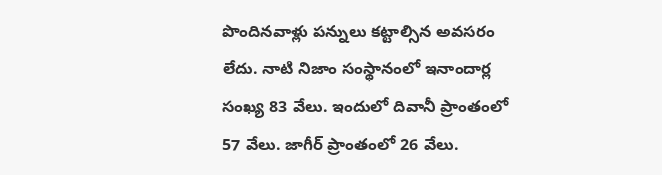పొందినవాళ్లు పన్నులు కట్టాల్సిన అవసరం లేదు. నాటి నిజాం సంస్థానంలో ఇనాందార్ల సంఖ్య 83 వేలు. ఇందులో దివానీ ప్రాంతంలో 57 వేలు. జాగీర్ ప్రాంతంలో 26 వేలు.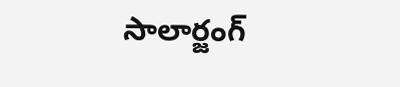సాలార్జంగ్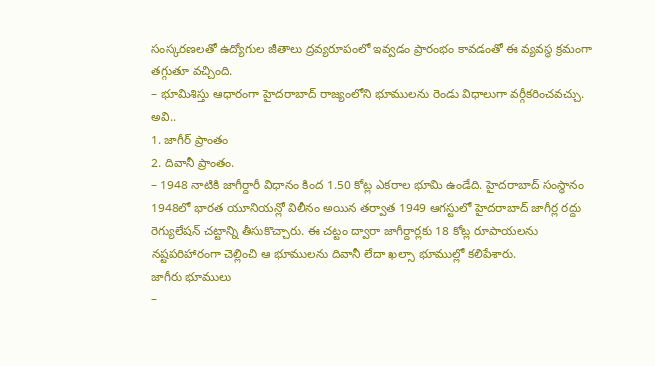సంస్కరణలతో ఉద్యోగుల జీతాలు ద్రవ్యరూపంలో ఇవ్వడం ప్రారంభం కావడంతో ఈ వ్యవస్థ క్రమంగా తగ్గుతూ వచ్చింది.
– భూమిశిస్తు ఆధారంగా హైదరాబాద్ రాజ్యంలోని భూములను రెండు విధాలుగా వర్గీకరించవచ్చు. అవి..
1. జాగీర్ ప్రాంతం
2. దివానీ ప్రాంతం.
– 1948 నాటికి జాగీర్దారీ విధానం కింద 1.50 కోట్ల ఎకరాల భూమి ఉండేది. హైదరాబాద్ సంస్థానం 1948లో భారత యూనియన్లో విలీనం అయిన తర్వాత 1949 ఆగస్టులో హైదరాబాద్ జాగీర్ల రద్దు రెగ్యులేషన్ చట్టాన్ని తీసుకొచ్చారు. ఈ చట్టం ద్వారా జాగీర్దార్లకు 18 కోట్ల రూపాయలను నష్టపరిహారంగా చెల్లించి ఆ భూములను దివానీ లేదా ఖల్సా భూముల్లో కలిపేశారు.
జాగీరు భూములు
–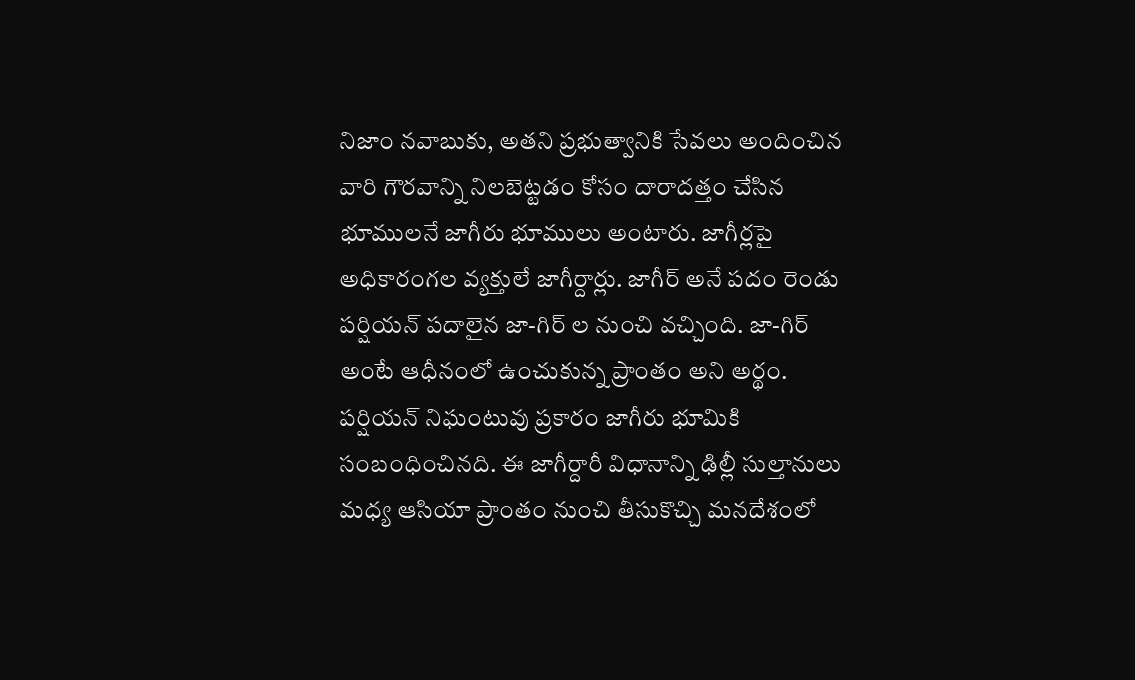నిజాం నవాబుకు, అతని ప్రభుత్వానికి సేవలు అందించిన వారి గౌరవాన్ని నిలబెట్టడం కోసం దారాదత్తం చేసిన భూములనే జాగీరు భూములు అంటారు. జాగీర్లపై అధికారంగల వ్యక్తులే జాగీర్దార్లు. జాగీర్ అనే పదం రెండు పర్షియన్ పదాలైన జా-గిర్ ల నుంచి వచ్చింది. జా-గిర్ అంటే ఆధీనంలో ఉంచుకున్న ప్రాంతం అని అర్థం. పర్షియన్ నిఘంటువు ప్రకారం జాగీరు భూమికి సంబంధించినది. ఈ జాగీర్దారీ విధానాన్ని ఢిల్లీ సుల్తానులు మధ్య ఆసియా ప్రాంతం నుంచి తీసుకొచ్చి మనదేశంలో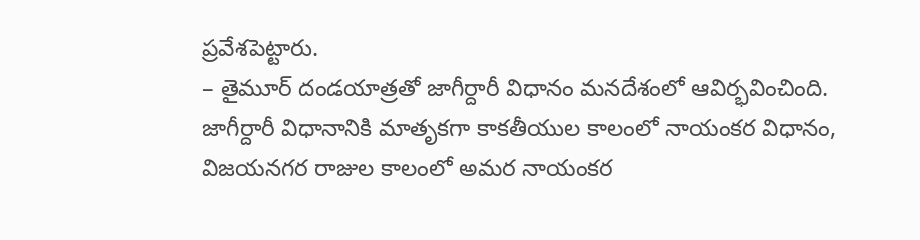ప్రవేశపెట్టారు.
– తైమూర్ దండయాత్రతో జాగీర్దారీ విధానం మనదేశంలో ఆవిర్భవించింది. జాగీర్దారీ విధానానికి మాతృకగా కాకతీయుల కాలంలో నాయంకర విధానం, విజయనగర రాజుల కాలంలో అమర నాయంకర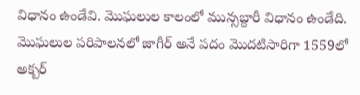విధానం ఉండేవి. మొఘలుల కాలంలో మున్సబ్దారీ విధానం ఉండేది. మొఘలుల పరిపాలనలో జాగీర్ అనే పదం మొదటిసారిగా 1559లో అక్బర్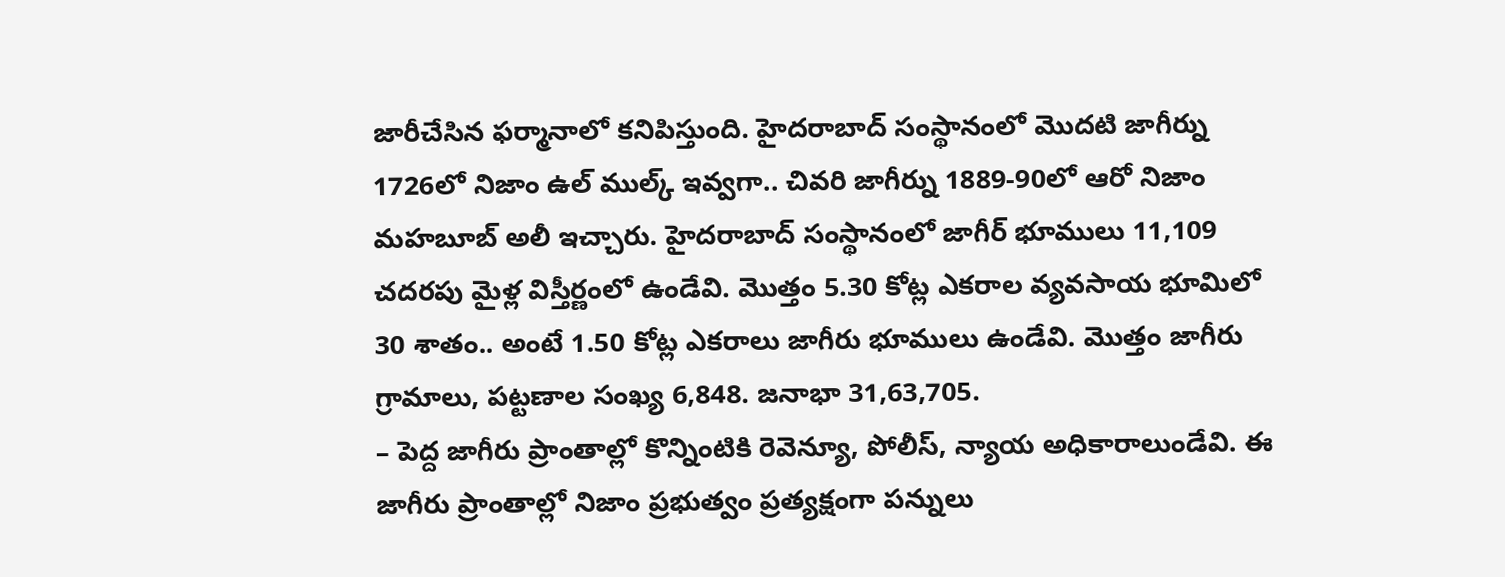జారీచేసిన ఫర్మానాలో కనిపిస్తుంది. హైదరాబాద్ సంస్థానంలో మొదటి జాగీర్ను 1726లో నిజాం ఉల్ ముల్క్ ఇవ్వగా.. చివరి జాగీర్ను 1889-90లో ఆరో నిజాం మహబూబ్ అలీ ఇచ్చారు. హైదరాబాద్ సంస్థానంలో జాగీర్ భూములు 11,109 చదరపు మైళ్ల విస్తీర్ణంలో ఉండేవి. మొత్తం 5.30 కోట్ల ఎకరాల వ్యవసాయ భూమిలో 30 శాతం.. అంటే 1.50 కోట్ల ఎకరాలు జాగీరు భూములు ఉండేవి. మొత్తం జాగీరు గ్రామాలు, పట్టణాల సంఖ్య 6,848. జనాభా 31,63,705.
– పెద్ద జాగీరు ప్రాంతాల్లో కొన్నింటికి రెవెన్యూ, పోలీస్, న్యాయ అధికారాలుండేవి. ఈ జాగీరు ప్రాంతాల్లో నిజాం ప్రభుత్వం ప్రత్యక్షంగా పన్నులు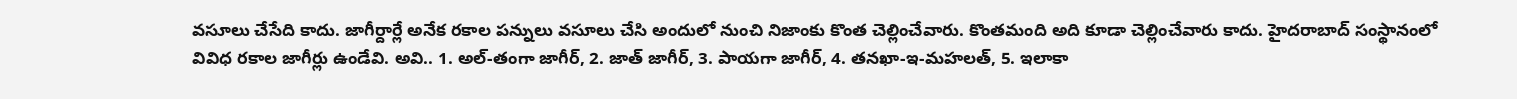వసూలు చేసేది కాదు. జాగీర్దార్లే అనేక రకాల పన్నులు వసూలు చేసి అందులో నుంచి నిజాంకు కొంత చెల్లించేవారు. కొంతమంది అది కూడా చెల్లించేవారు కాదు. హైదరాబాద్ సంస్థానంలో వివిధ రకాల జాగీర్లు ఉండేవి. అవి.. 1. అల్-తంగా జాగీర్, 2. జాత్ జాగీర్, 3. పాయగా జాగీర్, 4. తనఖా-ఇ-మహలత్, 5. ఇలాకా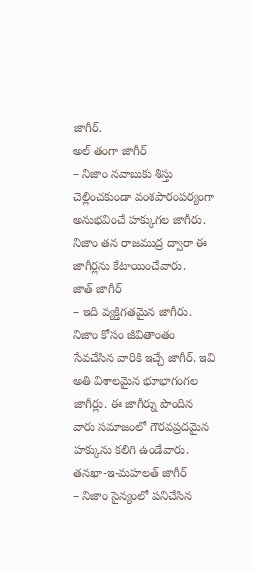జాగీర్.
అల్ తంగా జాగీర్
– నిజాం నవాబుకు శిస్తు చెల్లించకుండా వంశపారంపర్యంగా అనుభవించే హక్కుగల జాగీరు. నిజాం తన రాజముద్ర ద్వారా ఈ జాగీర్లను కేటాయించేవారు.
జాత్ జాగీర్
– ఇది వ్యక్తిగతమైన జాగీరు. నిజాం కోసం జీవితాంతం సేవచేసిన వారికి ఇచ్చే జాగీర్. ఇవి అతి విశాలమైన భూభాగంగల జాగీర్లు. ఈ జాగీర్ను పొందిన వారు సమాజంలో గౌరవప్రదమైన హక్కును కలిగి ఉండేవారు.
తనఖా-ఇ-మహలత్ జాగీర్
– నిజాం సైన్యంలో పనిచేసిన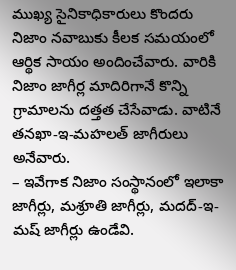ముఖ్య సైనికాధికారులు కొందరు నిజాం నవాబుకు కీలక సమయంలో ఆర్థిక సాయం అందించేవారు. వారికి నిజాం జాగీర్ల మాదిరిగానే కొన్ని గ్రామాలను దత్తత చేసేవాడు. వాటినే తనఖా-ఇ-మహలత్ జాగీరులు అనేవారు.
– ఇవేగాక నిజాం సంస్థానంలో ఇలాకా జాగీర్లు, మశ్రూతి జాగీర్లు, మదద్-ఇ-మష్ జాగీర్లు ఉండేవి.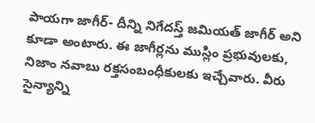పాయగా జాగీర్- దీన్ని నిగేదస్త్ జమియత్ జాగీర్ అని కూడా అంటారు. ఈ జాగీర్లను ముస్లిం ప్రభువులకు, నిజాం నవాబు రక్తసంబంధీకులకు ఇచ్చేవారు. వీరు సైన్యాన్ని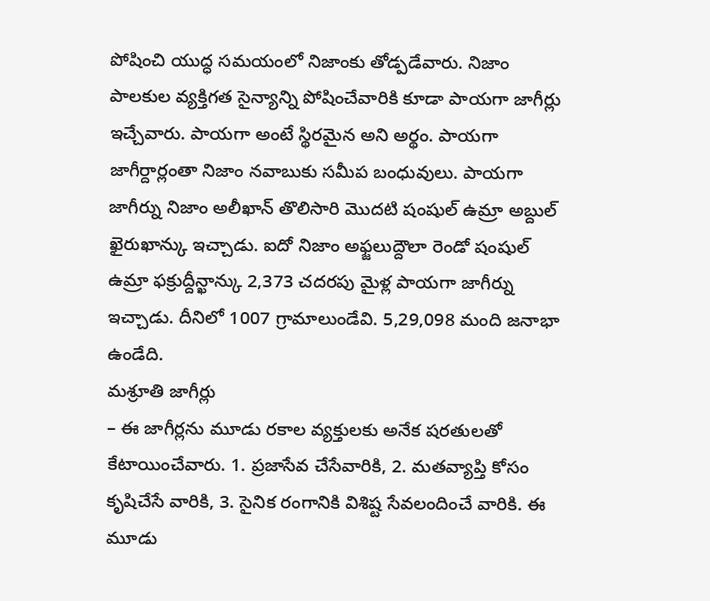పోషించి యుద్ధ సమయంలో నిజాంకు తోడ్పడేవారు. నిజాం పాలకుల వ్యక్తిగత సైన్యాన్ని పోషించేవారికి కూడా పాయగా జాగీర్లు ఇచ్చేవారు. పాయగా అంటే స్థిరమైన అని అర్థం. పాయగా జాగీర్దార్లంతా నిజాం నవాబుకు సమీప బంధువులు. పాయగా జాగీర్ను నిజాం అలీఖాన్ తొలిసారి మొదటి షంషుల్ ఉమ్రా అబ్దుల్ ఖైరుఖాన్కు ఇచ్చాడు. ఐదో నిజాం అఫ్జలుద్దౌలా రెండో షంషుల్ ఉమ్రా ఫక్రుద్దీన్ఖాన్కు 2,373 చదరపు మైళ్ల పాయగా జాగీర్ను ఇచ్చాడు. దీనిలో 1007 గ్రామాలుండేవి. 5,29,098 మంది జనాభా ఉండేది.
మశ్రూతి జాగీర్లు
– ఈ జాగీర్లను మూడు రకాల వ్యక్తులకు అనేక షరతులతో కేటాయించేవారు. 1. ప్రజాసేవ చేసేవారికి, 2. మతవ్యాప్తి కోసం కృషిచేసే వారికి, 3. సైనిక రంగానికి విశిష్ట సేవలందించే వారికి. ఈ మూడు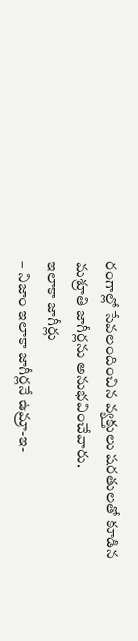రంగాల్లో సేవలందించిన వ్యక్తులు షరతులతో కూడిన మశ్రూతి జాగీర్లను అనుభవించేవారు.
ఇలాకా జాగీర్లు
– నిజాం ఇలాకా జాగీర్లనే ఉమ్రా-ఇ-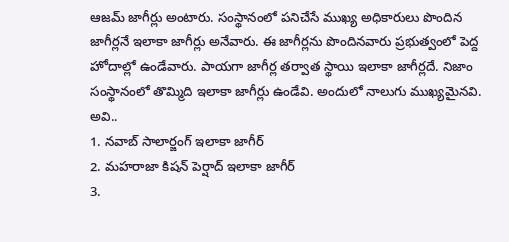ఆజమ్ జాగీర్లు అంటారు. సంస్థానంలో పనిచేసే ముఖ్య అధికారులు పొందిన జాగీర్లనే ఇలాకా జాగీర్లు అనేవారు. ఈ జాగీర్లను పొందినవారు ప్రభుత్వంలో పెద్ద హోదాల్లో ఉండేవారు. పాయగా జాగీర్ల తర్వాత స్థాయి ఇలాకా జాగీర్లదే. నిజాం సంస్థానంలో తొమ్మిది ఇలాకా జాగీర్లు ఉండేవి. అందులో నాలుగు ముఖ్యమైనవి. అవి..
1. నవాబ్ సాలార్జంగ్ ఇలాకా జాగీర్
2. మహరాజా కిషన్ పెర్షాద్ ఇలాకా జాగీర్
3.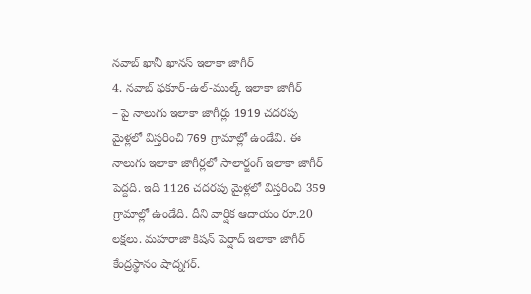నవాబ్ ఖానీ ఖానస్ ఇలాకా జాగీర్
4. నవాబ్ ఫకూర్-ఉల్-ముల్క్ ఇలాకా జాగీర్
– పై నాలుగు ఇలాకా జాగీర్లు 1919 చదరపు మైళ్లలో విస్తరించి 769 గ్రామాల్లో ఉండేవి. ఈ నాలుగు ఇలాకా జాగీర్లలో సాలార్జంగ్ ఇలాకా జాగీర్ పెద్దది. ఇది 1126 చదరపు మైళ్లలో విస్తరించి 359 గ్రామాల్లో ఉండేది. దీని వార్షిక ఆదాయం రూ.20 లక్షలు. మహరాజా కిషన్ పెర్షాద్ ఇలాకా జాగీర్ కేంద్రస్థానం షాద్నగర్.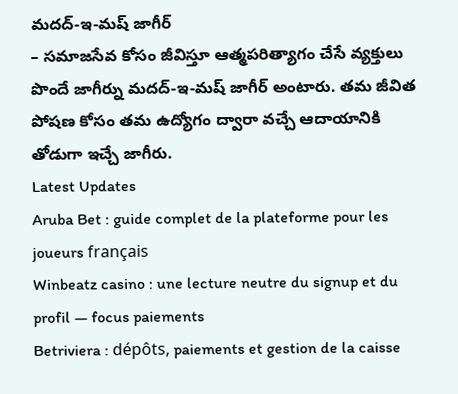మదద్-ఇ-మష్ జాగీర్
– సమాజసేవ కోసం జీవిస్తూ ఆత్మపరిత్యాగం చేసే వ్యక్తులు పొందే జాగీర్ను మదద్-ఇ-మష్ జాగీర్ అంటారు. తమ జీవిత పోషణ కోసం తమ ఉద్యోగం ద్వారా వచ్చే ఆదాయానికి తోడుగా ఇచ్చే జాగీరు.
Latest Updates
Aruba Bet : guide complet de la plateforme pour les joueurs français
Winbeatz casino : une lecture neutre du signup et du profil — focus paiements
Betriviera : dépôts, paiements et gestion de la caisse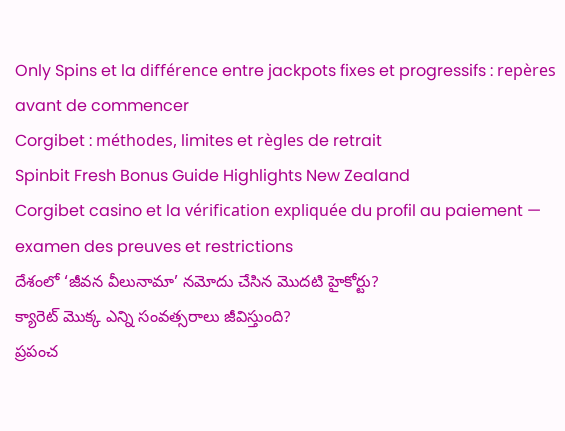Only Spins et la différence entre jackpots fixes et progressifs : repères avant de commencer
Corgibet : méthodes, limites et règles de retrait
Spinbit Fresh Bonus Guide Highlights New Zealand
Corgibet casino et la vérification expliquée du profil au paiement — examen des preuves et restrictions
దేశంలో ‘జీవన వీలునామా’ నమోదు చేసిన మొదటి హైకోర్టు?
క్యారెట్ మొక్క ఎన్ని సంవత్సరాలు జీవిస్తుంది?
ప్రపంచ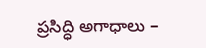ప్రసిద్ధి అగాధాలు –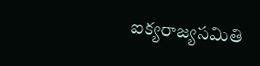ఐక్యరాజ్యసమితి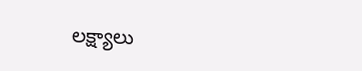లక్ష్యాలు